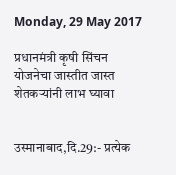Monday, 29 May 2017

प्रधानमंत्री कृषी सिंचन योजनेचा जास्तीत जास्त शेतकऱ्यांनी लाभ घ्यावा


उस्मानाबाद,दि.29:- प्रत्‍येक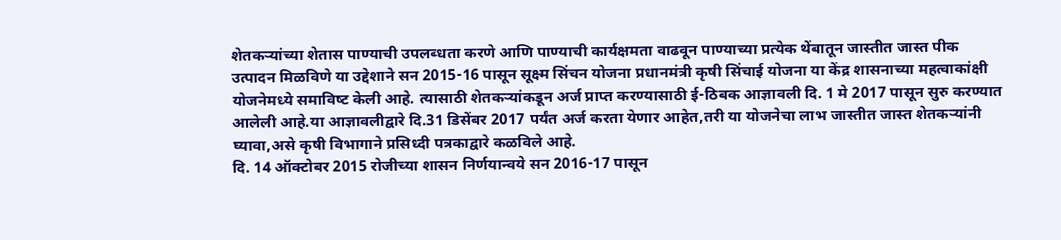शेतकऱ्यांच्‍या शेतास पाण्‍याची उपलब्‍धता करणे आणि पाण्‍याची कार्यक्षमता वाढवून पाण्‍याच्‍या प्रत्‍येक थेंबातून जास्‍तीत जास्‍त पीक उत्‍पादन मिळविणे या उद्देशाने सन 2015-16 पासून सूक्ष्‍म सिंचन योजना प्रधानमंत्री कृषी सिंचाई योजना या केंद्र शासनाच्‍या महत्‍वाकांक्षी योजनेमध्‍ये समाविष्‍ट केली आहे. त्‍यासाठी शेतकऱ्यांकडून अर्ज प्राप्‍त करण्‍यासाठी ई-ठिबक आज्ञावली दि. 1 मे 2017 पासून सुरु करण्यात आलेली आहे.या आज्ञावलीद्वारे दि.31 डिसेंबर 2017 पर्यंत अर्ज करता येणार आहेत,तरी या योजनेचा लाभ जास्तीत जास्त शेतकऱ्यांनी घ्यावा,असे कृषी विभागाने प्रसिध्दी पत्रकाद्वारे कळविले आहे.
दि. 14 ऑक्टोबर 2015 रोजीच्या शासन निर्णयान्वये सन 2016-17 पासून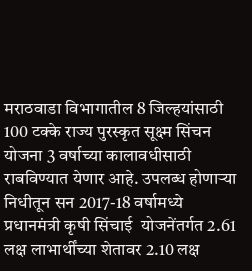मराठवाडा विभागातील 8 जिल्हयांसाठी 100 टक्के राज्य पुरस्कृत सूक्ष्म सिंचन योजना 3 वर्षाच्या कालावधीसाठी राबविण्यात येणार आहे. उपलब्ध होणाऱ्या निधीतून सन 2017-18 वर्षामध्ये प्रधानमंत्री कृषी सिंचाई  योजनेंतर्गत 2.61 लक्ष लाभार्थींच्या शेतावर 2.10 लक्ष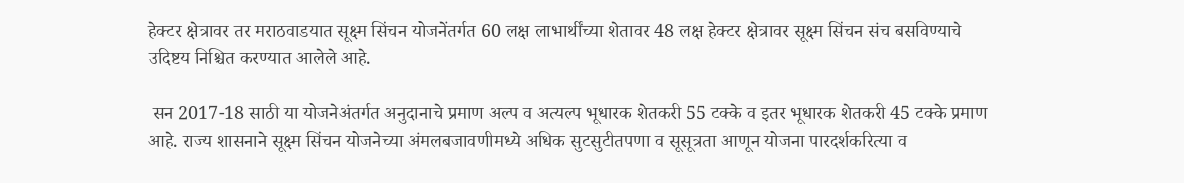हेक्टर क्षेत्रावर तर मराठवाडयात सूक्ष्म सिंचन योजनेंतर्गत 60 लक्ष लाभार्थींच्या शेतावर 48 लक्ष हेक्टर क्षेत्रावर सूक्ष्म सिंचन संच बसविण्याचे उदिष्टय निश्चित करण्यात आलेले आहे.

 सन 2017-18 साठी या योजनेअंतर्गत अनुदानाचे प्रमाण अल्‍प व अत्‍यल्‍प भूधारक शेतकरी 55 टक्‍के व इतर भूधारक शेतकरी 45 टक्‍के प्रमाण आहे. राज्‍य शासनाने सूक्ष्‍म सिंचन योजनेच्‍या अंमलबजावणीमध्‍ये अधिक सुटसुटीतपणा व सूसूत्रता आणून योजना पारदर्शकरित्‍या व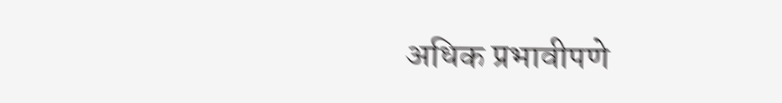अधिक प्रभावीपणे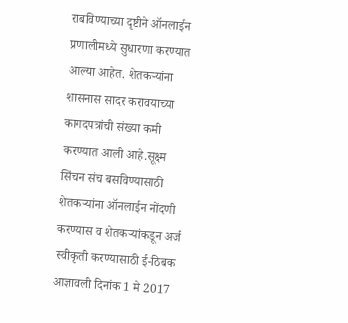राबविण्‍याच्या दृष्टीने ऑनलाईन प्रणालीमध्‍ये सुधारणा करण्‍यात आल्या आहेत. शेतकऱ्यांना शासनास सादर करावयाच्‍या कागदपत्रांची संख्‍या कमी करण्‍यात आली आहे.सूक्ष्‍म सिंचन संच बसविण्‍यासाठी शेतकऱ्यांना ऑनलाईन नोंदणी करण्‍यास व शेतकऱ्यांकडून अर्ज स्‍वीकृती करण्‍यासाठी ई-ठिबक आज्ञावली दिनांक 1 मे 2017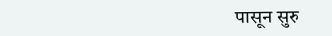पासून सुरु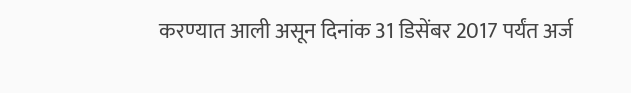करण्‍यात आली असून दिनांक 31 डिसेंबर 2017 पर्यंत अर्ज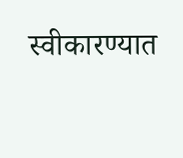स्‍वीकारण्‍यात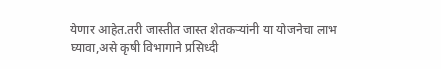येणार आहेत.तरी जास्तीत जास्त शेतकऱ्यांनी या योजनेचा लाभ घ्यावा,असे कृषी विभागाने प्रसिध्दी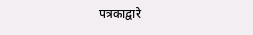पत्रकाद्वारे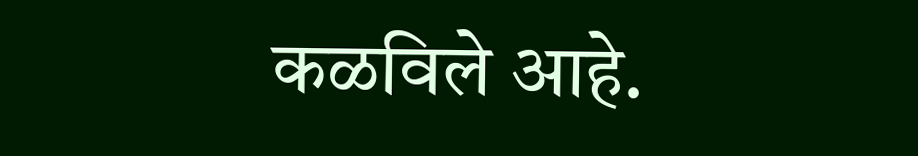कळविले आहे.